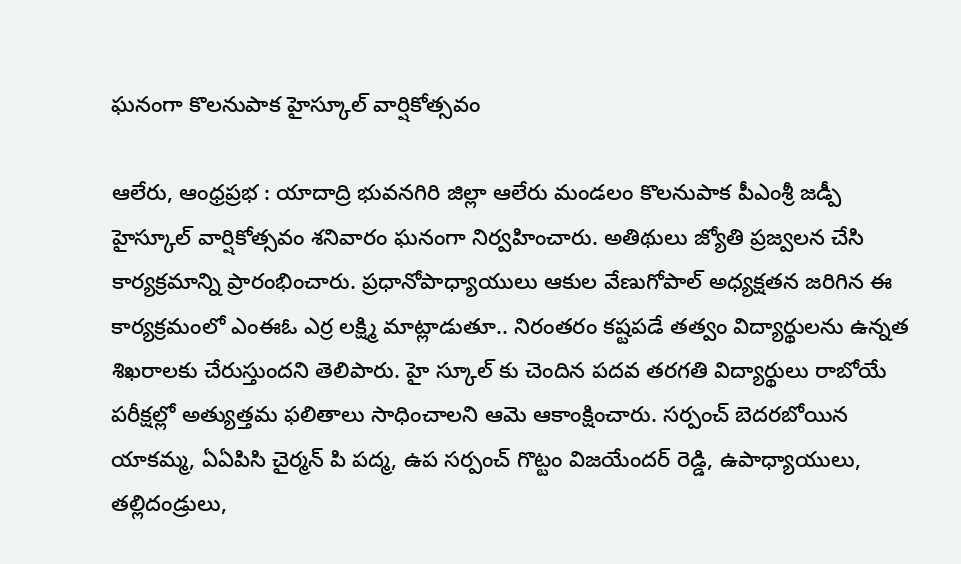ఘనంగా కొలనుపాక హైస్కూల్ వార్షికోత్సవం

ఆలేరు, ఆంధ్రప్రభ : యాదాద్రి భువనగిరి జిల్లా ఆలేరు మండలం కొలనుపాక పీఎంశ్రీ జడ్పీ హైస్కూల్ వార్షికోత్సవం శనివారం ఘనంగా నిర్వహించారు. అతిథులు జ్యోతి ప్రజ్వలన చేసి కార్యక్రమాన్ని ప్రారంభించారు. ప్రధానోపాధ్యాయులు ఆకుల వేణుగోపాల్ అధ్యక్షతన జరిగిన ఈ కార్యక్రమంలో ఎంఈఓ ఎర్ర లక్ష్మి మాట్లాడుతూ.. నిరంతరం కష్టపడే తత్వం విద్యార్థులను ఉన్నత శిఖరాలకు చేరుస్తుందని తెలిపారు. హై స్కూల్ కు చెందిన పదవ తరగతి విద్యార్థులు రాబోయే పరీక్షల్లో అత్యుత్తమ ఫలితాలు సాధించాలని ఆమె ఆకాంక్షించారు. సర్పంచ్ బెదరబోయిన యాకమ్మ, ఏఏపిసి చైర్మన్ పి పద్మ, ఉప సర్పంచ్ గొట్టం విజయేందర్ రెడ్డి, ఉపాధ్యాయులు, తల్లిదండ్రులు,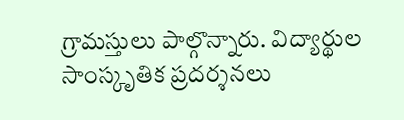గ్రామస్తులు పాల్గొన్నారు. విద్యార్థుల సాంస్కృతిక ప్రదర్శనలు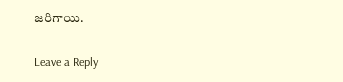జరిగాయి.

Leave a Reply